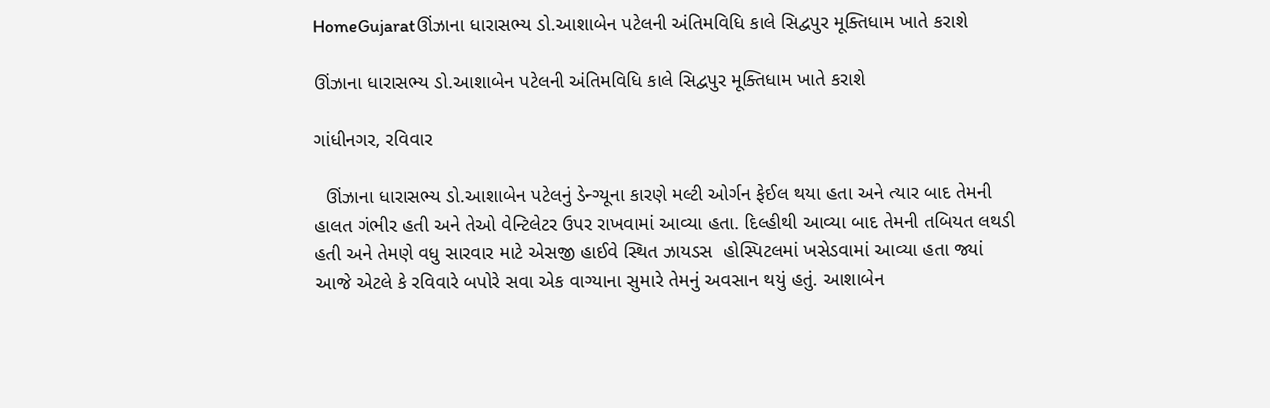HomeGujaratઊંઝાના ધારાસભ્ય ડો.આશાબેન પટેલની અંતિમવિધિ કાલે સિદ્વપુર મૂક્તિધામ ખાતે કરાશે

ઊંઝાના ધારાસભ્ય ડો.આશાબેન પટેલની અંતિમવિધિ કાલે સિદ્વપુર મૂક્તિધામ ખાતે કરાશે

ગાંધીનગર, રવિવાર

  ઊંઝાના ધારાસભ્ય ડો.આશાબેન પટેલનું ડેન્ગ્યૂના કારણે મલ્ટી ઓર્ગન ફેઈલ થયા હતા અને ત્યાર બાદ તેમની હાલત ગંભીર હતી અને તેઓ વેન્ટિલેટર ઉપર રાખવામાં આવ્યા હતા. દિલ્હીથી આવ્યા બાદ તેમની તબિયત લથડી હતી અને તેમણે વધુ સારવાર માટે એસજી હાઈવે સ્થિત ઝાયડસ  હોસ્પિટલમાં ખસેડવામાં આવ્યા હતા જ્યાં આજે એટલે કે રવિવારે બપોરે સવા એક વાગ્યાના સુમારે તેમનું અવસાન થયું હતું. આશાબેન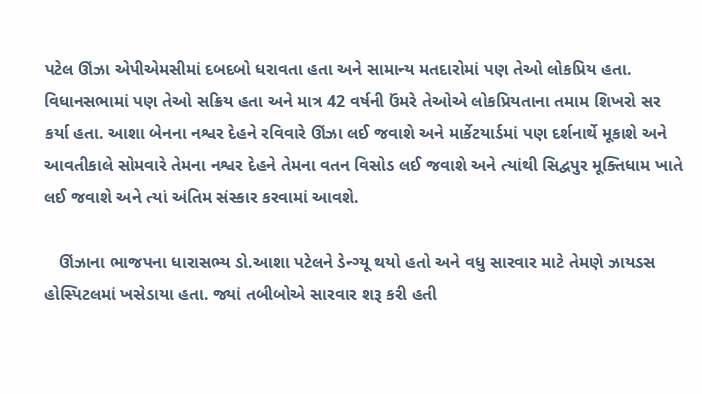પટેલ ઊંઝા એપીએમસીમાં દબદબો ધરાવતા હતા અને સામાન્ય મતદારોમાં પણ તેઓ લોકપ્રિય હતા. વિધાનસભામાં પણ તેઓ સક્રિય હતા અને માત્ર 42 વર્ષની ઉંમરે તેઓએ લોકપ્રિયતાના તમામ શિખરો સર કર્યા હતા. આશા બેનના નશ્વર દેહને રવિવારે ઊંઝા લઈ જવાશે અને માર્કેટયાર્ડમાં પણ દર્શનાર્થે મૂકાશે અને આવતીકાલે સોમવારે તેમના નશ્વર દેહને તેમના વતન વિસોડ લઈ જવાશે અને ત્યાંથી સિદ્વપુર મૂક્તિધામ ખાતે લઈ જવાશે અને ત્યાં અંતિમ સંસ્કાર કરવામાં આવશે.

   ઊંઝાના ભાજપના ધારાસભ્ય ડો.આશા પટેલને ડેન્ગ્યૂ થયો હતો અને વધુ સારવાર માટે તેમણે ઝાયડસ હોસ્પિટલમાં ખસેડાયા હતા. જ્યાં તબીબોએ સારવાર શરૂ કરી હતી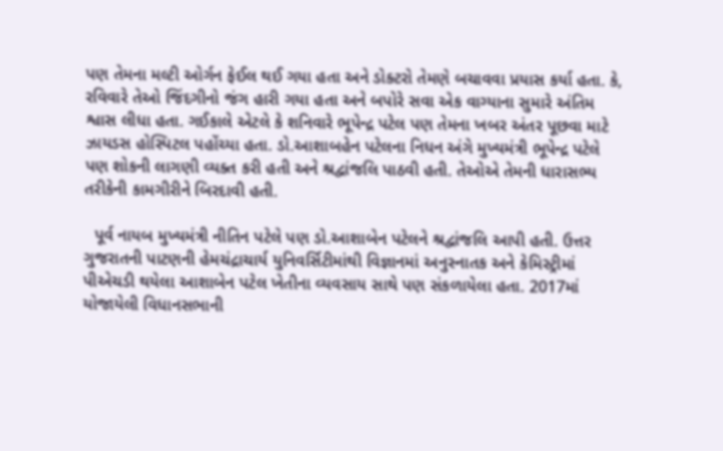પણ તેમના મલ્ટી ઓર્ગન ફેઈલ થઈ ગયા હતા અને ડોક્ટરો તેમણે બચાવવા પ્રયાસ કર્યા હતા. કે, રવિવારે તેઓ જિંદગીનો જંગ હારી ગયા હતા અને બપોરે સવા એક વાગ્યાના સુમારે અંતિમ શ્વાસ લીધા હતા. ગઈકાલે એટલે કે શનિવારે ભૂપેન્દ્ર પટેલ પણ તેમના ખબર અંતર પૂછવા માટે ઝાયડસ હોસ્પિટલ પહોંચ્યા હતા. ડો.આશાબહેન પટેલના નિધન અંગે મુખ્યમંત્રી ભૂપેન્દ્ર પટેલે પણ શોકની લાગણી વ્યક્ત કરી હતી અને શ્રદ્વાંજલિ પાઠવી હતી. તેઓએ તેમની ધારાસભ્ય તરીકેની કામગીરીને બિરદાવી હતી.

  પૂર્વ નાયબ મુખ્યમંત્રી નીતિન પટેલે પણ ડો.આશાબેન પટેલને શ્રદ્વાંજલિ આપી હતી. ઉત્તર ગુજરાતની પાટણની હેમચંદ્રાચાર્ય યુનિવર્સિટીમાંથી વિજ્ઞાનમાં અનુસ્નાતક અને કેમિસ્ટ્રીમાં પીએચડી થયેલા આશાબેન પટેલ ખેતીના વ્યવસાય સાથે પણ સંકળાયેલા હતા. 2017માં યોજાયેલી વિધાનસભાની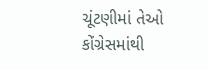ચૂંટણીમાં તેઓ કોંગ્રેસમાંથી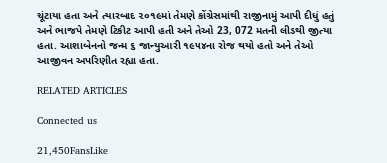ચૂંટાયા હતા અને ત્યારબાદ ૨૦૧૯માં તેમણે કોંગ્રેસમાંથી રાજીનામું આપી દીધું હતું અને ભાજપે તેમણે ટિકીટ આપી હતી અને તેઓ 23, 072 મતની લીડથી જીત્યા હતા. આશાબેનનો જન્મ ૬ જાન્યુઆરી ૧૯૫૪ના રોજ થયો હતો અને તેઓ આજીવન અપરિણીત રહ્યા હતા.

RELATED ARTICLES

Connected us

21,450FansLike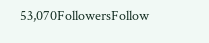53,070FollowersFollow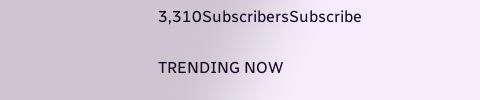3,310SubscribersSubscribe

TRENDING NOW